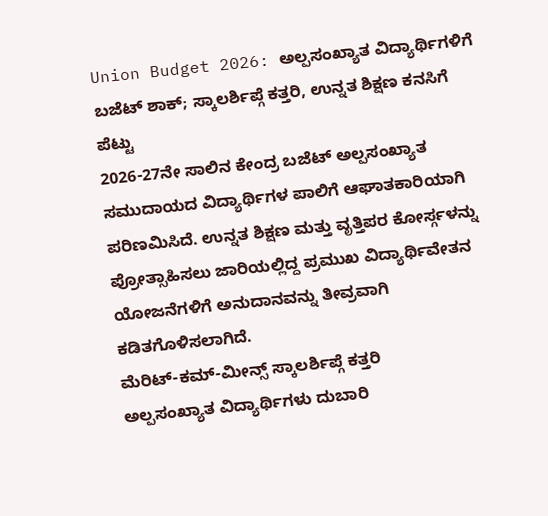Union Budget 2026: ಅಲ್ಪಸಂಖ್ಯಾತ ವಿದ್ಯಾರ್ಥಿಗಳಿಗೆ ಬಜೆಟ್ ಶಾಕ್; ಸ್ಕಾಲರ್ಶಿಪ್ಗೆ ಕತ್ತರಿ, ಉನ್ನತ ಶಿಕ್ಷಣ ಕನಸಿಗೆ ಪೆಟ್ಟು
2026-27ನೇ ಸಾಲಿನ ಕೇಂದ್ರ ಬಜೆಟ್ ಅಲ್ಪಸಂಖ್ಯಾತ ಸಮುದಾಯದ ವಿದ್ಯಾರ್ಥಿಗಳ ಪಾಲಿಗೆ ಆಘಾತಕಾರಿಯಾಗಿ ಪರಿಣಮಿಸಿದೆ. ಉನ್ನತ ಶಿಕ್ಷಣ ಮತ್ತು ವೃತ್ತಿಪರ ಕೋರ್ಸ್ಗಳನ್ನು ಪ್ರೋತ್ಸಾಹಿಸಲು ಜಾರಿಯಲ್ಲಿದ್ದ ಪ್ರಮುಖ ವಿದ್ಯಾರ್ಥಿವೇತನ ಯೋಜನೆಗಳಿಗೆ ಅನುದಾನವನ್ನು ತೀವ್ರವಾಗಿ ಕಡಿತಗೊಳಿಸಲಾಗಿದೆ.
ಮೆರಿಟ್-ಕಮ್-ಮೀನ್ಸ್ ಸ್ಕಾಲರ್ಶಿಪ್ಗೆ ಕತ್ತರಿ
ಅಲ್ಪಸಂಖ್ಯಾತ ವಿದ್ಯಾರ್ಥಿಗಳು ದುಬಾರಿ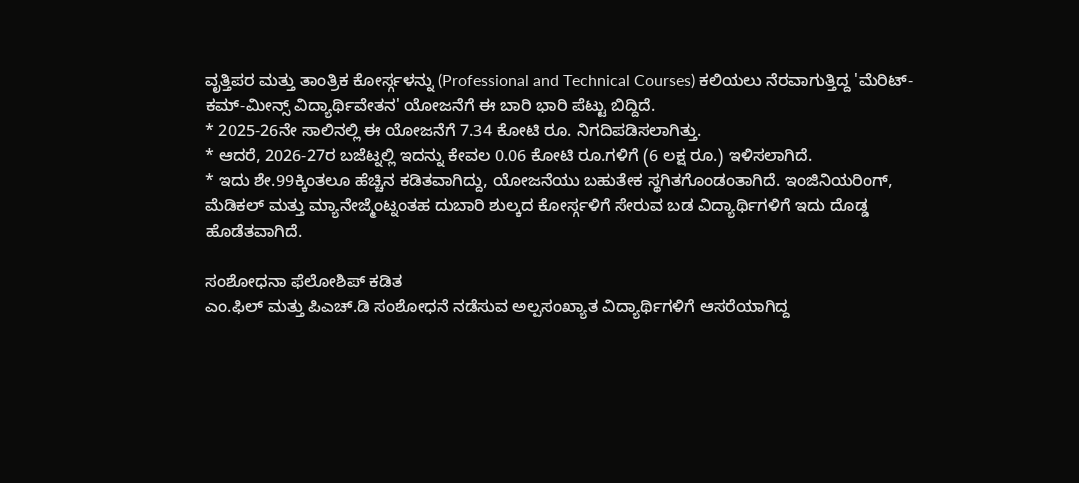ವೃತ್ತಿಪರ ಮತ್ತು ತಾಂತ್ರಿಕ ಕೋರ್ಸ್ಗಳನ್ನು (Professional and Technical Courses) ಕಲಿಯಲು ನೆರವಾಗುತ್ತಿದ್ದ 'ಮೆರಿಟ್-ಕಮ್-ಮೀನ್ಸ್ ವಿದ್ಯಾರ್ಥಿವೇತನ' ಯೋಜನೆಗೆ ಈ ಬಾರಿ ಭಾರಿ ಪೆಟ್ಟು ಬಿದ್ದಿದೆ.
* 2025-26ನೇ ಸಾಲಿನಲ್ಲಿ ಈ ಯೋಜನೆಗೆ 7.34 ಕೋಟಿ ರೂ. ನಿಗದಿಪಡಿಸಲಾಗಿತ್ತು.
* ಆದರೆ, 2026-27ರ ಬಜೆಟ್ನಲ್ಲಿ ಇದನ್ನು ಕೇವಲ 0.06 ಕೋಟಿ ರೂ.ಗಳಿಗೆ (6 ಲಕ್ಷ ರೂ.) ಇಳಿಸಲಾಗಿದೆ.
* ಇದು ಶೇ.99ಕ್ಕಿಂತಲೂ ಹೆಚ್ಚಿನ ಕಡಿತವಾಗಿದ್ದು, ಯೋಜನೆಯು ಬಹುತೇಕ ಸ್ಥಗಿತಗೊಂಡಂತಾಗಿದೆ. ಇಂಜಿನಿಯರಿಂಗ್, ಮೆಡಿಕಲ್ ಮತ್ತು ಮ್ಯಾನೇಜ್ಮೆಂಟ್ನಂತಹ ದುಬಾರಿ ಶುಲ್ಕದ ಕೋರ್ಸ್ಗಳಿಗೆ ಸೇರುವ ಬಡ ವಿದ್ಯಾರ್ಥಿಗಳಿಗೆ ಇದು ದೊಡ್ಡ ಹೊಡೆತವಾಗಿದೆ.

ಸಂಶೋಧನಾ ಫೆಲೋಶಿಪ್ ಕಡಿತ
ಎಂ.ಫಿಲ್ ಮತ್ತು ಪಿಎಚ್.ಡಿ ಸಂಶೋಧನೆ ನಡೆಸುವ ಅಲ್ಪಸಂಖ್ಯಾತ ವಿದ್ಯಾರ್ಥಿಗಳಿಗೆ ಆಸರೆಯಾಗಿದ್ದ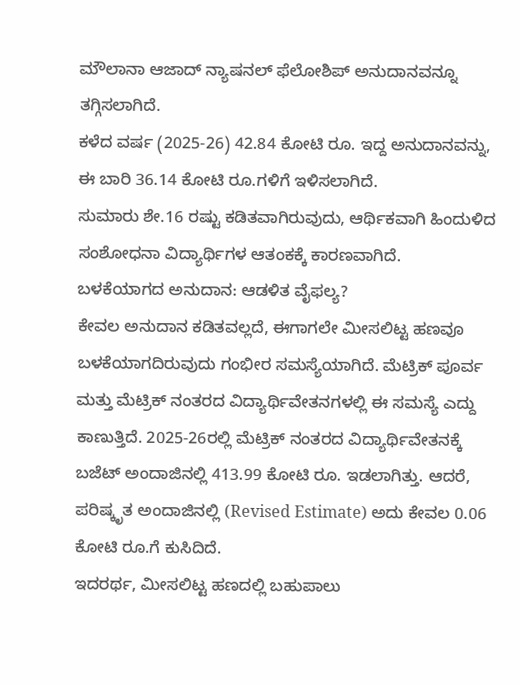ಮೌಲಾನಾ ಆಜಾದ್ ನ್ಯಾಷನಲ್ ಫೆಲೋಶಿಪ್ ಅನುದಾನವನ್ನೂ ತಗ್ಗಿಸಲಾಗಿದೆ.
ಕಳೆದ ವರ್ಷ (2025-26) 42.84 ಕೋಟಿ ರೂ. ಇದ್ದ ಅನುದಾನವನ್ನು, ಈ ಬಾರಿ 36.14 ಕೋಟಿ ರೂ.ಗಳಿಗೆ ಇಳಿಸಲಾಗಿದೆ.
ಸುಮಾರು ಶೇ.16 ರಷ್ಟು ಕಡಿತವಾಗಿರುವುದು, ಆರ್ಥಿಕವಾಗಿ ಹಿಂದುಳಿದ ಸಂಶೋಧನಾ ವಿದ್ಯಾರ್ಥಿಗಳ ಆತಂಕಕ್ಕೆ ಕಾರಣವಾಗಿದೆ.
ಬಳಕೆಯಾಗದ ಅನುದಾನ: ಆಡಳಿತ ವೈಫಲ್ಯ?
ಕೇವಲ ಅನುದಾನ ಕಡಿತವಲ್ಲದೆ, ಈಗಾಗಲೇ ಮೀಸಲಿಟ್ಟ ಹಣವೂ ಬಳಕೆಯಾಗದಿರುವುದು ಗಂಭೀರ ಸಮಸ್ಯೆಯಾಗಿದೆ. ಮೆಟ್ರಿಕ್ ಪೂರ್ವ ಮತ್ತು ಮೆಟ್ರಿಕ್ ನಂತರದ ವಿದ್ಯಾರ್ಥಿವೇತನಗಳಲ್ಲಿ ಈ ಸಮಸ್ಯೆ ಎದ್ದು ಕಾಣುತ್ತಿದೆ. 2025-26ರಲ್ಲಿ ಮೆಟ್ರಿಕ್ ನಂತರದ ವಿದ್ಯಾರ್ಥಿವೇತನಕ್ಕೆ ಬಜೆಟ್ ಅಂದಾಜಿನಲ್ಲಿ 413.99 ಕೋಟಿ ರೂ. ಇಡಲಾಗಿತ್ತು. ಆದರೆ, ಪರಿಷ್ಕೃತ ಅಂದಾಜಿನಲ್ಲಿ (Revised Estimate) ಅದು ಕೇವಲ 0.06 ಕೋಟಿ ರೂ.ಗೆ ಕುಸಿದಿದೆ.
ಇದರರ್ಥ, ಮೀಸಲಿಟ್ಟ ಹಣದಲ್ಲಿ ಬಹುಪಾಲು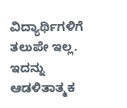ವಿದ್ಯಾರ್ಥಿಗಳಿಗೆ ತಲುಪೇ ಇಲ್ಲ. ಇದನ್ನು ಆಡಳಿತಾತ್ಮಕ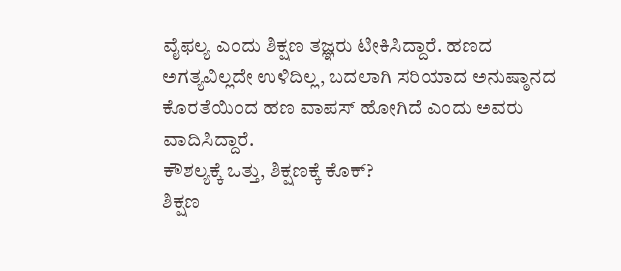ವೈಫಲ್ಯ ಎಂದು ಶಿಕ್ಷಣ ತಜ್ಞರು ಟೀಕಿಸಿದ್ದಾರೆ. ಹಣದ ಅಗತ್ಯವಿಲ್ಲದೇ ಉಳಿದಿಲ್ಲ, ಬದಲಾಗಿ ಸರಿಯಾದ ಅನುಷ್ಠಾನದ ಕೊರತೆಯಿಂದ ಹಣ ವಾಪಸ್ ಹೋಗಿದೆ ಎಂದು ಅವರು ವಾದಿಸಿದ್ದಾರೆ.
ಕೌಶಲ್ಯಕ್ಕೆ ಒತ್ತು, ಶಿಕ್ಷಣಕ್ಕೆ ಕೊಕ್?
ಶಿಕ್ಷಣ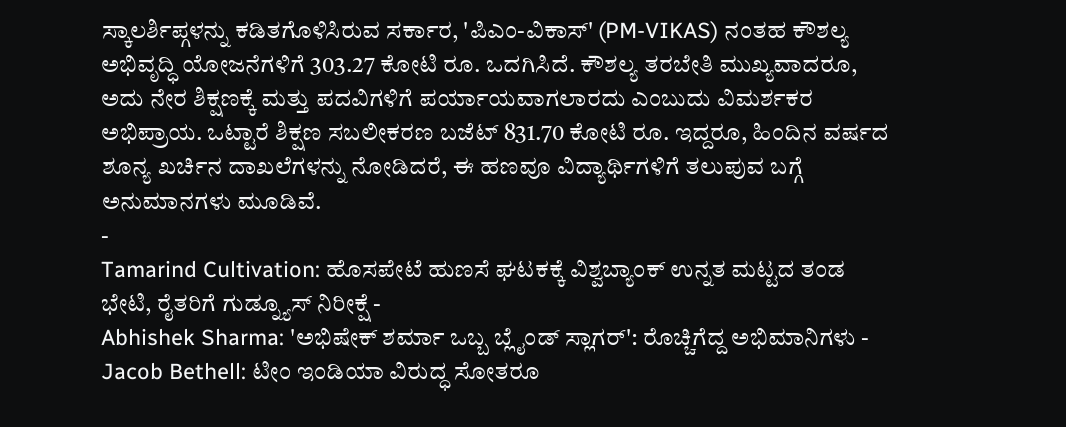ಸ್ಕಾಲರ್ಶಿಪ್ಗಳನ್ನು ಕಡಿತಗೊಳಿಸಿರುವ ಸರ್ಕಾರ, 'ಪಿಎಂ-ವಿಕಾಸ್' (PM-VIKAS) ನಂತಹ ಕೌಶಲ್ಯ ಅಭಿವೃದ್ಧಿ ಯೋಜನೆಗಳಿಗೆ 303.27 ಕೋಟಿ ರೂ. ಒದಗಿಸಿದೆ. ಕೌಶಲ್ಯ ತರಬೇತಿ ಮುಖ್ಯವಾದರೂ, ಅದು ನೇರ ಶಿಕ್ಷಣಕ್ಕೆ ಮತ್ತು ಪದವಿಗಳಿಗೆ ಪರ್ಯಾಯವಾಗಲಾರದು ಎಂಬುದು ವಿಮರ್ಶಕರ ಅಭಿಪ್ರಾಯ. ಒಟ್ಟಾರೆ ಶಿಕ್ಷಣ ಸಬಲೀಕರಣ ಬಜೆಟ್ 831.70 ಕೋಟಿ ರೂ. ಇದ್ದರೂ, ಹಿಂದಿನ ವರ್ಷದ ಶೂನ್ಯ ಖರ್ಚಿನ ದಾಖಲೆಗಳನ್ನು ನೋಡಿದರೆ, ಈ ಹಣವೂ ವಿದ್ಯಾರ್ಥಿಗಳಿಗೆ ತಲುಪುವ ಬಗ್ಗೆ ಅನುಮಾನಗಳು ಮೂಡಿವೆ.
-
Tamarind Cultivation: ಹೊಸಪೇಟೆ ಹುಣಸೆ ಘಟಕಕ್ಕೆ ವಿಶ್ವಬ್ಯಾಂಕ್ ಉನ್ನತ ಮಟ್ಟದ ತಂಡ ಭೇಟಿ, ರೈತರಿಗೆ ಗುಡ್ನ್ಯೂಸ್ ನಿರೀಕ್ಷೆ -
Abhishek Sharma: 'ಅಭಿಷೇಕ್ ಶರ್ಮಾ ಒಬ್ಬ ಬ್ಲೈಂಡ್ ಸ್ಲಾಗರ್': ರೊಚ್ಚಿಗೆದ್ದ ಅಭಿಮಾನಿಗಳು -
Jacob Bethell: ಟೀಂ ಇಂಡಿಯಾ ವಿರುದ್ಧ ಸೋತರೂ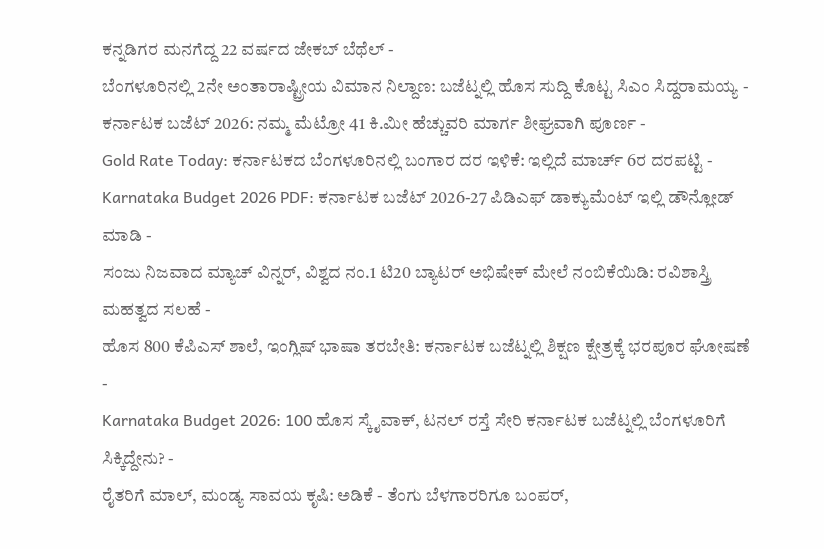ಕನ್ನಡಿಗರ ಮನಗೆದ್ದ 22 ವರ್ಷದ ಜೇಕಬ್ ಬೆಥೆಲ್ -
ಬೆಂಗಳೂರಿನಲ್ಲಿ 2ನೇ ಅಂತಾರಾಷ್ಟ್ರೀಯ ವಿಮಾನ ನಿಲ್ದಾಣ: ಬಜೆಟ್ನಲ್ಲಿ ಹೊಸ ಸುದ್ದಿ ಕೊಟ್ಟ ಸಿಎಂ ಸಿದ್ದರಾಮಯ್ಯ -
ಕರ್ನಾಟಕ ಬಜೆಟ್ 2026: ನಮ್ಮ ಮೆಟ್ರೋ 41 ಕಿ.ಮೀ ಹೆಚ್ಚುವರಿ ಮಾರ್ಗ ಶೀಘ್ರವಾಗಿ ಪೂರ್ಣ -
Gold Rate Today: ಕರ್ನಾಟಕದ ಬೆಂಗಳೂರಿನಲ್ಲಿ ಬಂಗಾರ ದರ ಇಳಿಕೆ: ಇಲ್ಲಿದೆ ಮಾರ್ಚ್ 6ರ ದರಪಟ್ಟಿ -
Karnataka Budget 2026 PDF: ಕರ್ನಾಟಕ ಬಜೆಟ್ 2026-27 ಪಿಡಿಎಫ್ ಡಾಕ್ಯುಮೆಂಟ್ ಇಲ್ಲಿ ಡೌನ್ಲೋಡ್ ಮಾಡಿ -
ಸಂಜು ನಿಜವಾದ ಮ್ಯಾಚ್ ವಿನ್ನರ್, ವಿಶ್ವದ ನಂ.1 ಟಿ20 ಬ್ಯಾಟರ್ ಅಭಿಷೇಕ್ ಮೇಲೆ ನಂಬಿಕೆಯಿಡಿ: ರವಿಶಾಸ್ತ್ರಿ ಮಹತ್ವದ ಸಲಹೆ -
ಹೊಸ 800 ಕೆಪಿಎಸ್ ಶಾಲೆ, ಇಂಗ್ಲಿಷ್ ಭಾಷಾ ತರಬೇತಿ: ಕರ್ನಾಟಕ ಬಜೆಟ್ನಲ್ಲಿ ಶಿಕ್ಷಣ ಕ್ಷೇತ್ರಕ್ಕೆ ಭರಪೂರ ಘೋಷಣೆ -
Karnataka Budget 2026: 100 ಹೊಸ ಸ್ಕೈವಾಕ್, ಟನಲ್ ರಸ್ತೆ ಸೇರಿ ಕರ್ನಾಟಕ ಬಜೆಟ್ನಲ್ಲಿ ಬೆಂಗಳೂರಿಗೆ ಸಿಕ್ಕಿದ್ದೇನು? -
ರೈತರಿಗೆ ಮಾಲ್, ಮಂಡ್ಯ ಸಾವಯ ಕೃಷಿ: ಅಡಿಕೆ - ತೆಂಗು ಬೆಳಗಾರರಿಗೂ ಬಂಪರ್,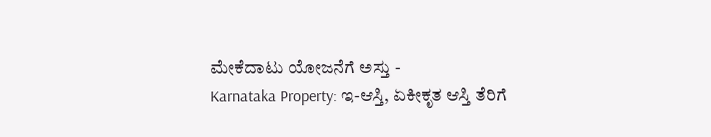ಮೇಕೆದಾಟು ಯೋಜನೆಗೆ ಅಸ್ತು -
Karnataka Property: ಇ-ಆಸ್ತಿ, ಏಕೀಕೃತ ಆಸ್ತಿ ತೆರಿಗೆ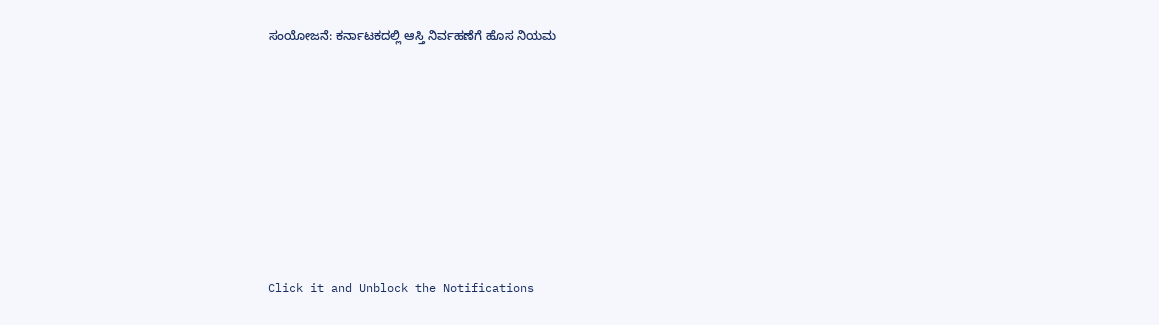ಸಂಯೋಜನೆ: ಕರ್ನಾಟಕದಲ್ಲಿ ಆಸ್ತಿ ನಿರ್ವಹಣೆಗೆ ಹೊಸ ನಿಯಮ












Click it and Unblock the Notifications